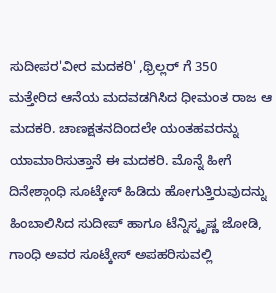ಸುದೀಪರ'ವೀರ ಮದಕರಿ' ,ಥ್ರಿಲ್ಲರ್ ಗೆ 350
ಮತ್ತೇರಿದ ಆನೆಯ ಮದವಡಗಿಸಿದ ಧೀಮಂತ ರಾಜ ಆ ಮದಕರಿ. ಚಾಣಕ್ಷತನದಿಂದಲೇ ಯಂತಹವರನ್ನು ಯಾಮಾರಿಸುತ್ತಾನೆ ಈ ಮದಕರಿ. ಮೊನ್ನೆ ಹೀಗೆ ದಿನೇಶ್ಗಾಂಧಿ ಸೂಟ್ಕೇಸ್ ಹಿಡಿದು ಹೋಗುತ್ತಿರುವುದನ್ನು ಹಿಂಬಾಲಿಸಿದ ಸುದೀಪ್ ಹಾಗೂ ಟೆನ್ನಿಸ್ಕೃಷ್ಣ ಜೋಡಿ, ಗಾಂಧಿ ಅವರ ಸೂಟ್ಕೇಸ್ ಅಪಹರಿಸುವಲ್ಲಿ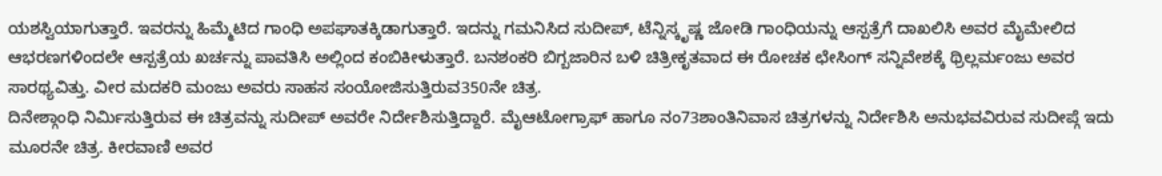ಯಶಸ್ವಿಯಾಗುತ್ತಾರೆ. ಇವರನ್ನು ಹಿಮ್ಮೆಟಿದ ಗಾಂಧಿ ಅಪಘಾತಕ್ಕಿಡಾಗುತ್ತಾರೆ. ಇದನ್ನು ಗಮನಿಸಿದ ಸುದೀಪ್, ಟೆನ್ನಿಸ್ಕೃಷ್ಣ ಜೋಡಿ ಗಾಂಧಿಯನ್ನು ಆಸ್ಪತ್ರೆಗೆ ದಾಖಲಿಸಿ ಅವರ ಮೈಮೇಲಿದ ಆಭರಣಗಳಿಂದಲೇ ಆಸ್ಪತ್ರೆಯ ಖರ್ಚನ್ನು ಪಾವತಿಸಿ ಅಲ್ಲಿಂದ ಕಂಬಿಕೀಳುತ್ತಾರೆ. ಬನಶಂಕರಿ ಬಿಗ್ಬಜಾರಿನ ಬಳಿ ಚಿತ್ರೀಕೃತವಾದ ಈ ರೋಚಕ ಛೇಸಿಂಗ್ ಸನ್ನಿವೇಶಕ್ಕೆ ಥ್ರಿಲ್ಲರ್ಮಂಜು ಅವರ ಸಾರಥ್ಯವಿತ್ತು. ವೀರ ಮದಕರಿ ಮಂಜು ಅವರು ಸಾಹಸ ಸಂಯೋಜಿಸುತ್ತಿರುವ350ನೇ ಚಿತ್ರ.
ದಿನೇಶ್ಗಾಂಧಿ ನಿರ್ಮಿಸುತ್ತಿರುವ ಈ ಚಿತ್ರವನ್ನು ಸುದೀಪ್ ಅವರೇ ನಿರ್ದೇಶಿಸುತ್ತಿದ್ದಾರೆ. ಮೈಆಟೋಗ್ರಾಫ್ ಹಾಗೂ ನಂ73ಶಾಂತಿನಿವಾಸ ಚಿತ್ರಗಳನ್ನು ನಿರ್ದೇಶಿಸಿ ಅನುಭವವಿರುವ ಸುದೀಪ್ಗೆ ಇದು ಮೂರನೇ ಚಿತ್ರ. ಕೀರವಾಣಿ ಅವರ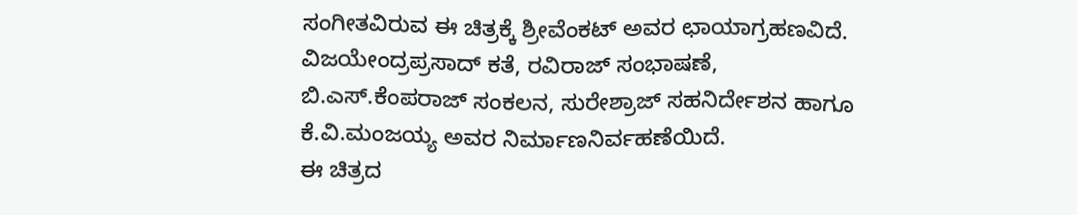ಸಂಗೀತವಿರುವ ಈ ಚಿತ್ರಕ್ಕೆ ಶ್ರೀವೆಂಕಟ್ ಅವರ ಛಾಯಾಗ್ರಹಣವಿದೆ. ವಿಜಯೇಂದ್ರಪ್ರಸಾದ್ ಕತೆ, ರವಿರಾಜ್ ಸಂಭಾಷಣೆ, ಬಿ.ಎಸ್.ಕೆಂಪರಾಜ್ ಸಂಕಲನ, ಸುರೇಶ್ರಾಜ್ ಸಹನಿರ್ದೇಶನ ಹಾಗೂ ಕೆ.ವಿ.ಮಂಜಯ್ಯ ಅವರ ನಿರ್ಮಾಣನಿರ್ವಹಣೆಯಿದೆ.
ಈ ಚಿತ್ರದ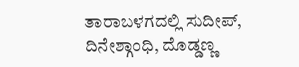ತಾರಾಬಳಗದಲ್ಲಿ ಸುದೀಪ್, ದಿನೇಶ್ಗಾಂಧಿ, ದೊಡ್ಡಣ್ಣ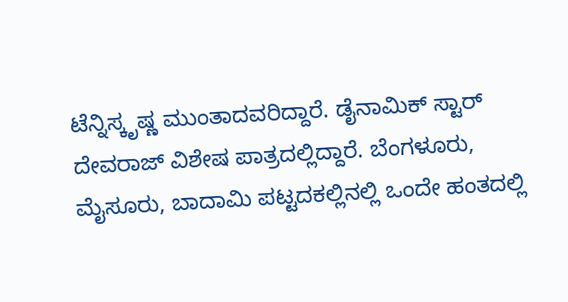ಟೆನ್ನಿಸ್ಕೃಷ್ಣ ಮುಂತಾದವರಿದ್ದಾರೆ. ಡೈನಾಮಿಕ್ ಸ್ಟಾರ್ ದೇವರಾಜ್ ವಿಶೇಷ ಪಾತ್ರದಲ್ಲಿದ್ದಾರೆ. ಬೆಂಗಳೂರು, ಮೈಸೂರು, ಬಾದಾಮಿ ಪಟ್ಟದಕಲ್ಲಿನಲ್ಲಿ ಒಂದೇ ಹಂತದಲ್ಲಿ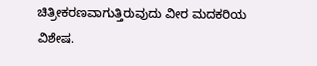ಚಿತ್ರೀಕರಣವಾಗುತ್ತಿರುವುದು ವೀರ ಮದಕರಿಯ ವಿಶೇಷ.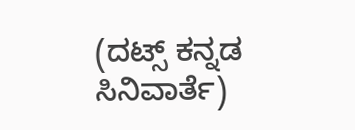(ದಟ್ಸ್ ಕನ್ನಡ ಸಿನಿವಾರ್ತೆ)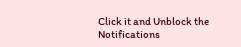Click it and Unblock the Notifications